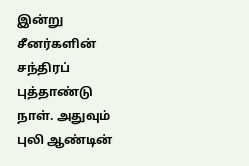இன்று சீனர்களின் சந்திரப் புத்தாண்டு நாள். அதுவும் புலி ஆண்டின்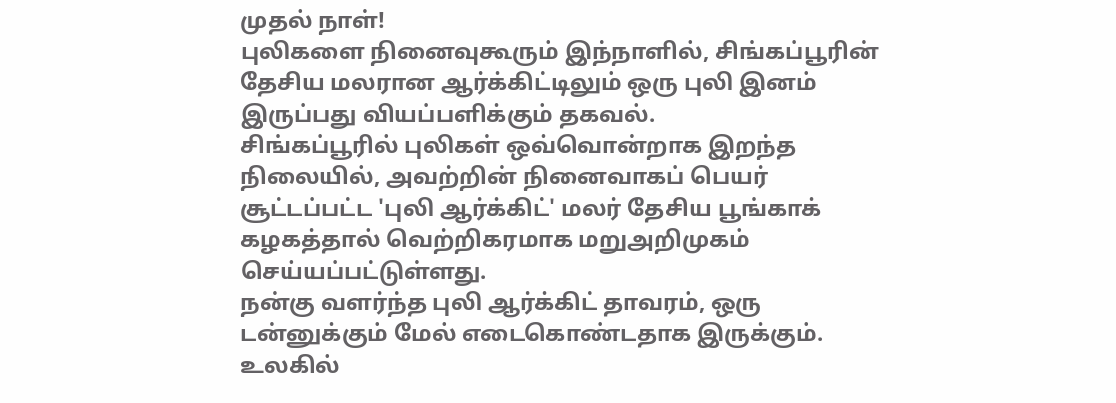முதல் நாள்!
புலிகளை நினைவுகூரும் இந்நாளில், சிங்கப்பூரின் தேசிய மலரான ஆர்க்கிட்டிலும் ஒரு புலி இனம் இருப்பது வியப்பளிக்கும் தகவல்.
சிங்கப்பூரில் புலிகள் ஒவ்வொன்றாக இறந்த நிலையில், அவற்றின் நினைவாகப் பெயர் சூட்டப்பட்ட 'புலி ஆர்க்கிட்' மலர் தேசிய பூங்காக் கழகத்தால் வெற்றிகரமாக மறுஅறிமுகம் செய்யப்பட்டுள்ளது.
நன்கு வளர்ந்த புலி ஆர்க்கிட் தாவரம், ஒரு டன்னுக்கும் மேல் எடைகொண்டதாக இருக்கும். உலகில்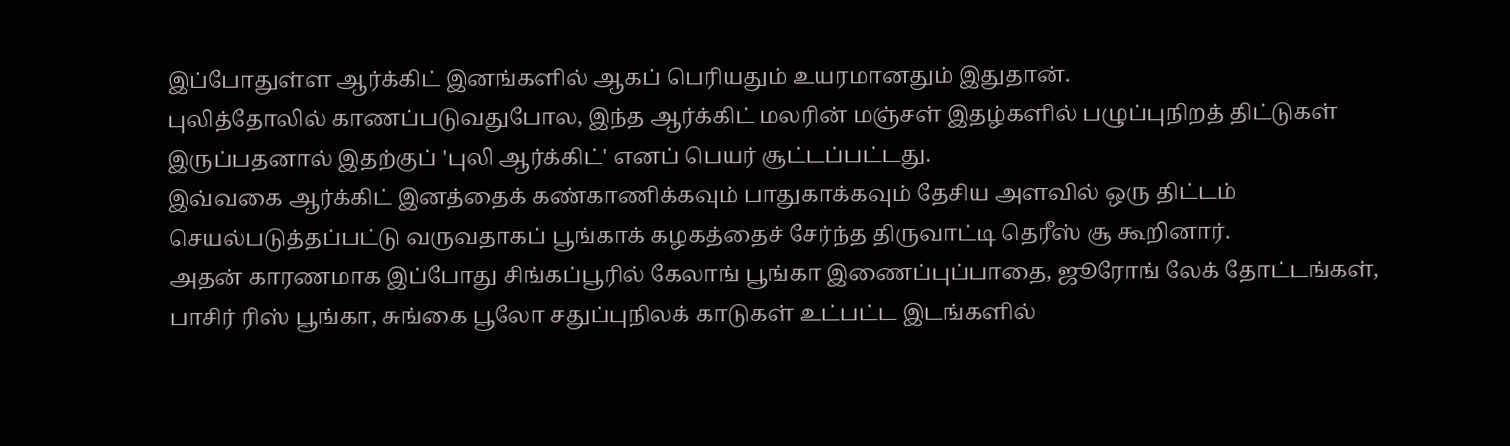இப்போதுள்ள ஆர்க்கிட் இனங்களில் ஆகப் பெரியதும் உயரமானதும் இதுதான்.
புலித்தோலில் காணப்படுவதுபோல, இந்த ஆர்க்கிட் மலரின் மஞ்சள் இதழ்களில் பழுப்புநிறத் திட்டுகள் இருப்பதனால் இதற்குப் 'புலி ஆர்க்கிட்' எனப் பெயர் சூட்டப்பட்டது.
இவ்வகை ஆர்க்கிட் இனத்தைக் கண்காணிக்கவும் பாதுகாக்கவும் தேசிய அளவில் ஒரு திட்டம் செயல்படுத்தப்பட்டு வருவதாகப் பூங்காக் கழகத்தைச் சேர்ந்த திருவாட்டி தெரீஸ் சூ கூறினார்.
அதன் காரணமாக இப்போது சிங்கப்பூரில் கேலாங் பூங்கா இணைப்புப்பாதை, ஜூரோங் லேக் தோட்டங்கள், பாசிர் ரிஸ் பூங்கா, சுங்கை பூலோ சதுப்புநிலக் காடுகள் உட்பட்ட இடங்களில்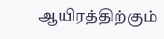ஆயிரத்திற்கும்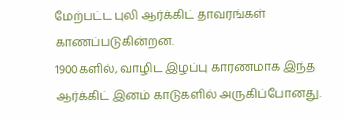மேற்பட்ட புலி ஆர்க்கிட் தாவரங்கள் காணப்படுகின்றன.
1900களில், வாழிட இழப்பு காரணமாக இந்த ஆர்க்கிட் இனம் காடுகளில் அருகிப்போனது.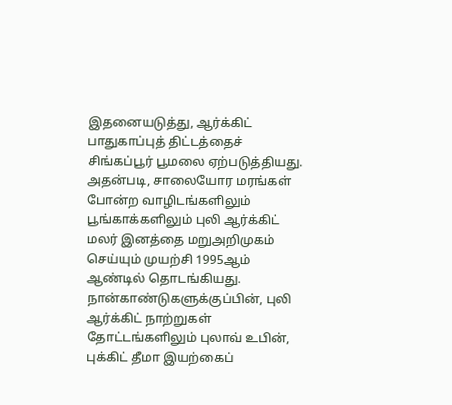இதனையடுத்து, ஆர்க்கிட் பாதுகாப்புத் திட்டத்தைச் சிங்கப்பூர் பூமலை ஏற்படுத்தியது. அதன்படி, சாலையோர மரங்கள் போன்ற வாழிடங்களிலும் பூங்காக்களிலும் புலி ஆர்க்கிட் மலர் இனத்தை மறுஅறிமுகம் செய்யும் முயற்சி 1995ஆம் ஆண்டில் தொடங்கியது.
நான்காண்டுகளுக்குப்பின், புலி ஆர்க்கிட் நாற்றுகள் தோட்டங்களிலும் புலாவ் உபின், புக்கிட் தீமா இயற்கைப்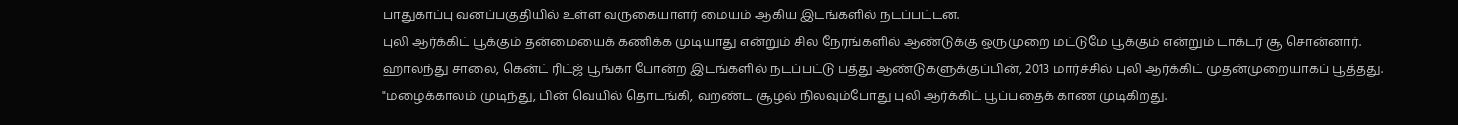பாதுகாப்பு வனப்பகுதியில் உள்ள வருகையாளர் மையம் ஆகிய இடங்களில் நடப்பட்டன.
புலி ஆர்க்கிட் பூக்கும் தன்மையைக் கணிக்க முடியாது என்றும் சில நேரங்களில் ஆண்டுக்கு ஒருமுறை மட்டுமே பூக்கும் என்றும் டாக்டர் சூ சொன்னார்.
ஹாலந்து சாலை, கென்ட் ரிட்ஜ் பூங்கா போன்ற இடங்களில் நடப்பட்டு பத்து ஆண்டுகளுக்குப்பின், 2013 மார்ச்சில் புலி ஆர்க்கிட் முதன்முறையாகப் பூத்தது.
"மழைக்காலம் முடிந்து, பின் வெயில் தொடங்கி, வறண்ட சூழல் நிலவும்போது புலி ஆர்க்கிட் பூப்பதைக் காண முடிகிறது.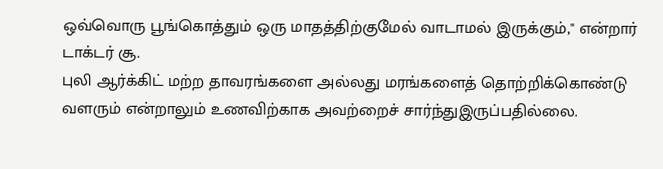ஒவ்வொரு பூங்கொத்தும் ஒரு மாதத்திற்குமேல் வாடாமல் இருக்கும்," என்றார் டாக்டர் சூ.
புலி ஆர்க்கிட் மற்ற தாவரங்களை அல்லது மரங்களைத் தொற்றிக்கொண்டு வளரும் என்றாலும் உணவிற்காக அவற்றைச் சார்ந்துஇருப்பதில்லை.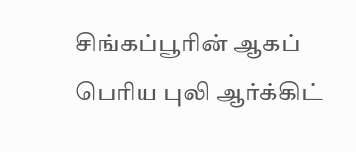சிங்கப்பூரின் ஆகப் பெரிய புலி ஆர்க்கிட்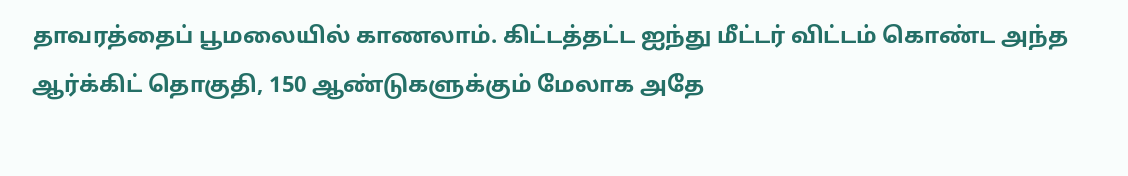தாவரத்தைப் பூமலையில் காணலாம். கிட்டத்தட்ட ஐந்து மீட்டர் விட்டம் கொண்ட அந்த ஆர்க்கிட் தொகுதி, 150 ஆண்டுகளுக்கும் மேலாக அதே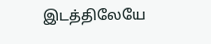இடத்திலேயே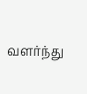வளர்ந்து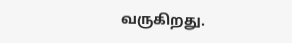வருகிறது.